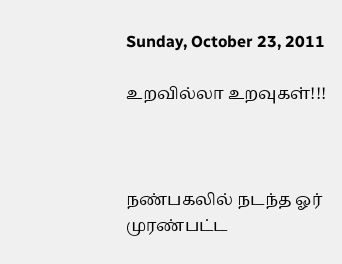Sunday, October 23, 2011

உறவில்லா உறவுகள்!!!



நண்பகலில் நடந்த ஓர்
முரண்பட்ட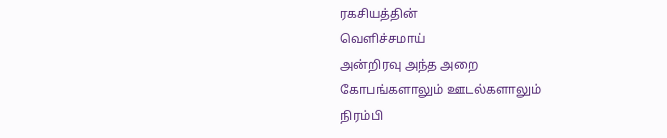ரகசியத்தின்
வெளிச்சமாய்
அன்றிரவு அந்த அறை
கோபங்களாலும் ஊடல்களாலும்
நிரம்பி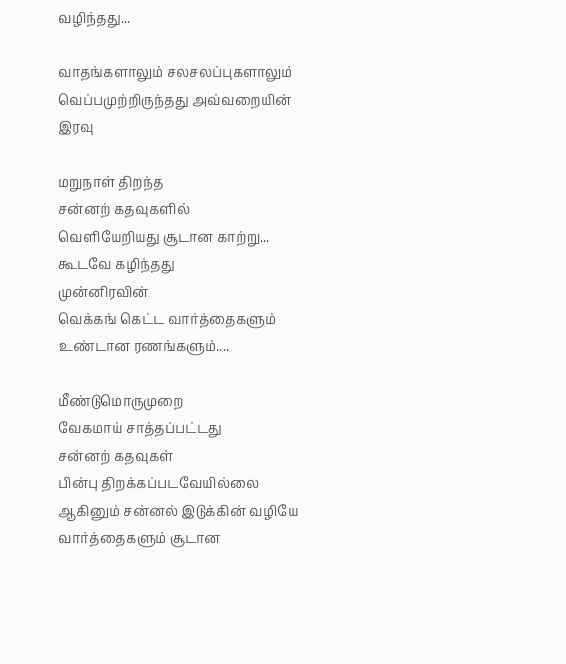வழிந்தது...

வாதங்களாலும் சலசலப்புகளாலும்
வெப்பமுற்றிருந்தது அவ்வறையின் இரவு

மறுநாள் திறந்த
சன்னற் கதவுகளில்
வெளியேறியது சூடான காற்று...
கூடவே கழிந்தது
முன்னிரவின்
வெக்கங் கெட்ட வார்த்தைகளும்
உண்டான ரணங்களும்....

மீண்டுமொருமுறை
வேகமாய் சாத்தப்பட்டது
சன்னற் கதவுகள்
பின்பு திறக்கப்படவேயில்லை
ஆகினும் சன்னல் இடுக்கின் வழியே
வார்த்தைகளும் சூடான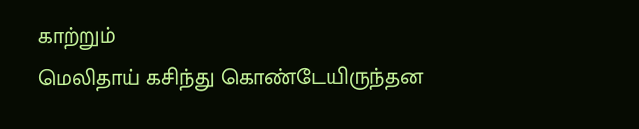காற்றும்
மெலிதாய் கசிந்து கொண்டேயிருந்தன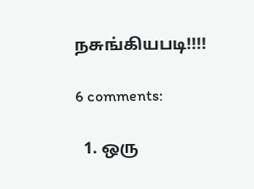நசுங்கியபடி!!!!

6 comments:

  1. ஒரு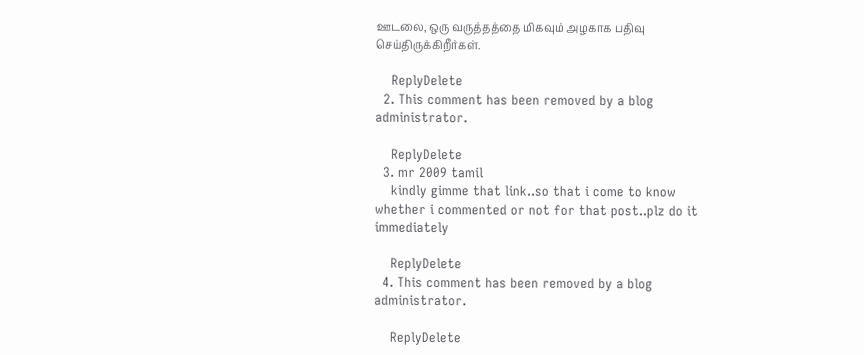ஊடலை, ஒரு வருத்தத்தை மிகவும் அழகாக பதிவு செய்திருக்கிறீர்கள்.

    ReplyDelete
  2. This comment has been removed by a blog administrator.

    ReplyDelete
  3. mr 2009 tamil
    kindly gimme that link..so that i come to know whether i commented or not for that post..plz do it immediately

    ReplyDelete
  4. This comment has been removed by a blog administrator.

    ReplyDelete